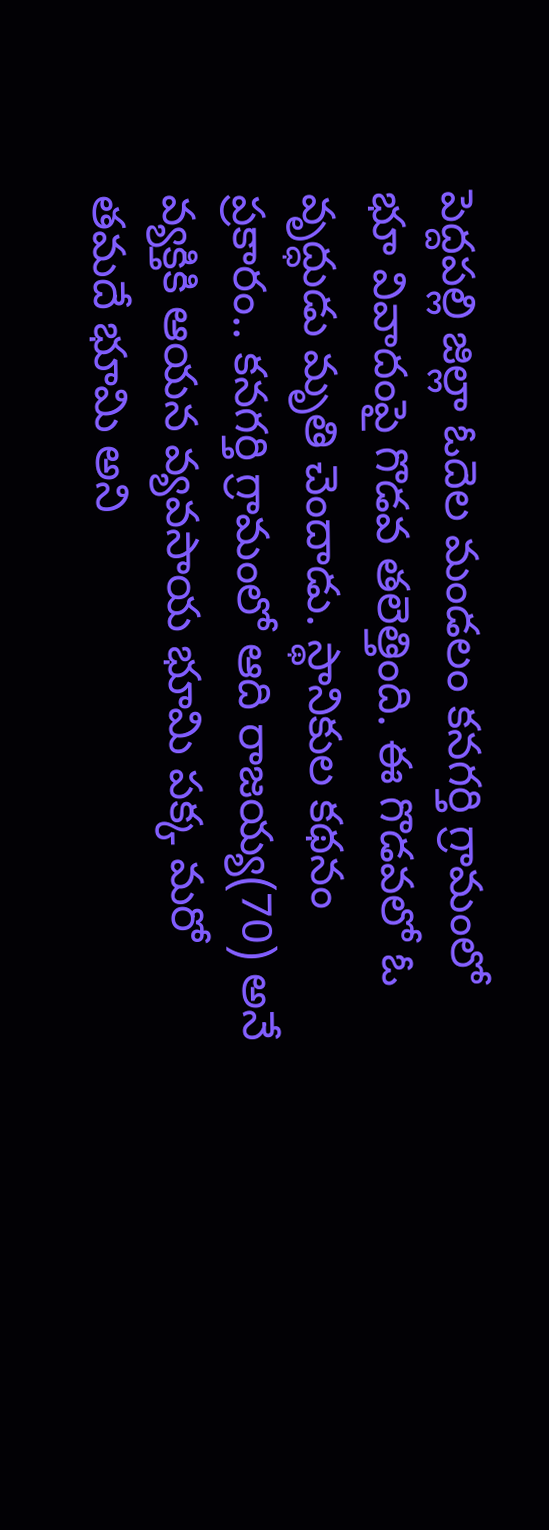పెద్దపల్లి జిల్లా ఓదెల మండలం కనగర్తి గ్రామంలో భూ వివాదంపై గొడవ తలెత్తింది. ఈ గొడవలో ఓ వృద్ధుడు మృతి చెందాడు. స్థానికుల కథనం ప్రకారం.. కనగర్తి గ్రామంలో ఆది రాజయ్య(70) అనే వ్యక్తికి ఆయన వ్యవసాయ భూమి పక్క మరో
తమదే భూమి అని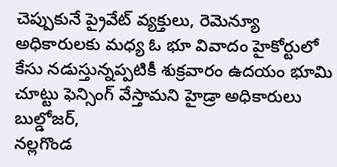చెప్పుకునే ప్రైవేట్ వ్యక్తులు, రెమెన్యూ అధికారులకు మధ్య ఓ భూ వివాదం హైకోర్టులో కేసు నడుస్తున్నప్పటికీ శుక్రవారం ఉదయం భూమి చూట్టు ఫెన్సింగ్ వేస్తామని హైడ్రా అధికారులు బుల్డోజర్,
నల్లగొండ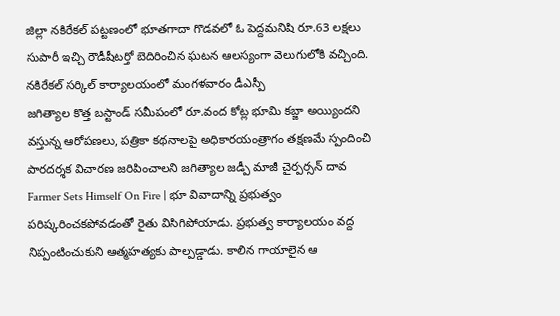జిల్లా నకిరేకల్ పట్టణంలో భూతగాదా గొడవలో ఓ పెద్దమనిషి రూ.63 లక్షలు సుపారీ ఇచ్చి రౌడీషీటర్తో బెదిరించిన ఘటన ఆలస్యంగా వెలుగులోకి వచ్చింది. నకిరేకల్ సర్కిల్ కార్యాలయంలో మంగళవారం డీఎస్పీ
జగిత్యాల కొత్త బస్టాండ్ సమీపంలో రూ.వంద కోట్ల భూమి కబ్జా అయ్యిందని వస్తున్న ఆరోపణలు, పత్రికా కథనాలపై అధికారయంత్రాగం తక్షణమే స్పందించి పారదర్శక విచారణ జరిపించాలని జగిత్యాల జడ్పీ మాజీ చైర్పర్సన్ దావ
Farmer Sets Himself On Fire | భూ వివాదాన్ని ప్రభుత్వం పరిష్కరించకపోవడంతో రైతు విసిగిపోయాడు. ప్రభుత్వ కార్యాలయం వద్ద నిప్పంటించుకుని ఆత్మహత్యకు పాల్పడ్డాడు. కాలిన గాయాలైన ఆ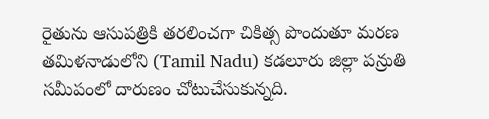రైతును ఆసుపత్రికి తరలించగా చికిత్స పొందుతూ మరణ
తమిళనాడులోని (Tamil Nadu) కడలూరు జిల్లా పన్రుతి సమీపంలో దారుణం చోటుచేసుకున్నది.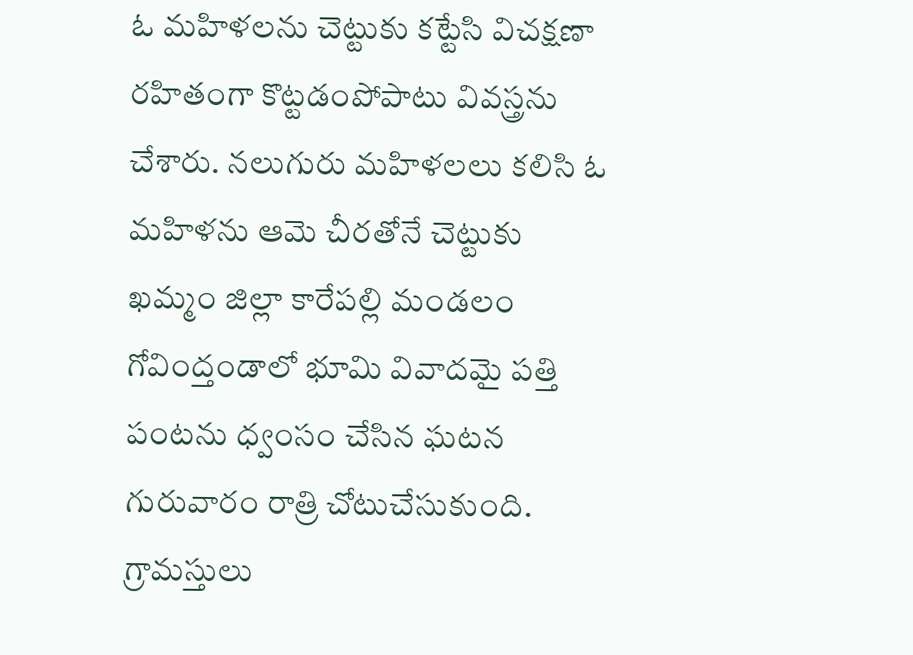ఓ మహిళలను చెట్టుకు కట్టేసి విచక్షణా రహితంగా కొట్టడంపోపాటు వివస్త్రను చేశారు. నలుగురు మహిళలలు కలిసి ఓ మహిళను ఆమె చీరతోనే చెట్టుకు
ఖమ్మం జిల్లా కారేపల్లి మండలం గోవింద్తండాలో భూమి వివాదమై పత్తి పంటను ధ్వంసం చేసిన ఘటన గురువారం రాత్రి చోటుచేసుకుంది. గ్రామస్తులు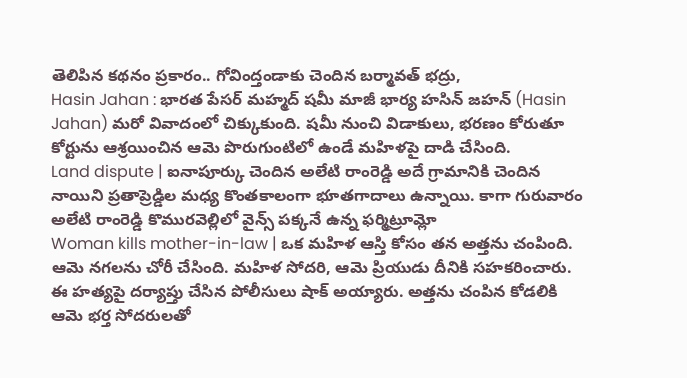తెలిపిన కథనం ప్రకారం.. గోవింద్తండాకు చెందిన బర్మావత్ భద్రు,
Hasin Jahan : భారత పేసర్ మహ్మద్ షమీ మాజీ భార్య హసిన్ జహన్ (Hasin Jahan) మరో వివాదంలో చిక్కుకుంది. షమీ నుంచి విడాకులు, భరణం కోరుతూ కోర్టును ఆశ్రయించిన ఆమె పొరుగుంటిలో ఉండే మహిళపై దాడి చేసింది.
Land dispute | ఐనాపూర్కు చెందిన అలేటి రాంరెడ్డి అదే గ్రామానికి చెందిన నాయిని ప్రతాప్రెడ్డిల మధ్య కొంతకాలంగా భూతగాదాలు ఉన్నాయి. కాగా గురువారం అలేటి రాంరెడ్డి కొమురవెల్లిలో వైన్స్ పక్కనే ఉన్న ఫర్మిట్రూమ్లో
Woman kills mother-in-law | ఒక మహిళ ఆస్తి కోసం తన అత్తను చంపింది. ఆమె నగలను చోరీ చేసింది. మహిళ సోదరి, ఆమె ప్రియుడు దీనికి సహకరించారు. ఈ హత్యపై దర్యాప్తు చేసిన పోలీసులు షాక్ అయ్యారు. అత్తను చంపిన కోడలికి ఆమె భర్త సోదరులతో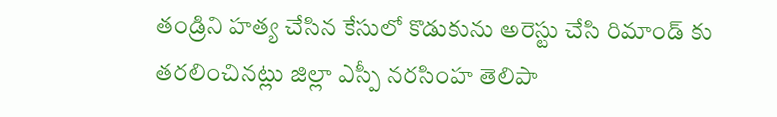తండ్రిని హత్య చేసిన కేసులో కొడుకును అరెస్టు చేసి రిమాండ్ కు తరలించినట్లు జిల్లా ఎస్పీ నరసింహ తెలిపా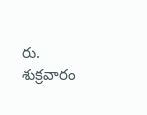రు. శుక్రవారం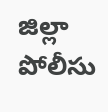జిల్లా పోలీసు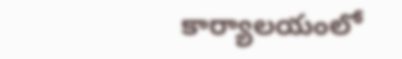కార్యాలయంలో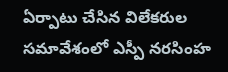ఏర్పాటు చేసిన విలేకరుల సమావేశంలో ఎస్పీ నరసింహ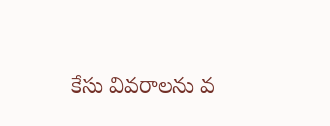కేసు వివరాలను వ